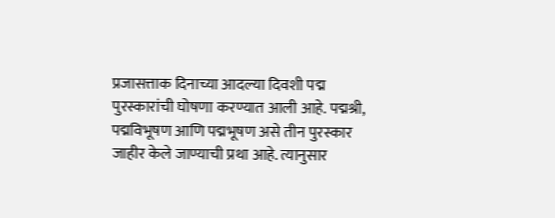प्रजासत्ताक दिनाच्या आदल्या दिवशी पद्म पुरस्कारांची घोषणा करण्यात आली आहे. पद्मश्री, पद्मविभूषण आणि पद्मभूषण असे तीन पुरस्कार जाहीर केले जाण्याची प्रथा आहे. त्यानुसार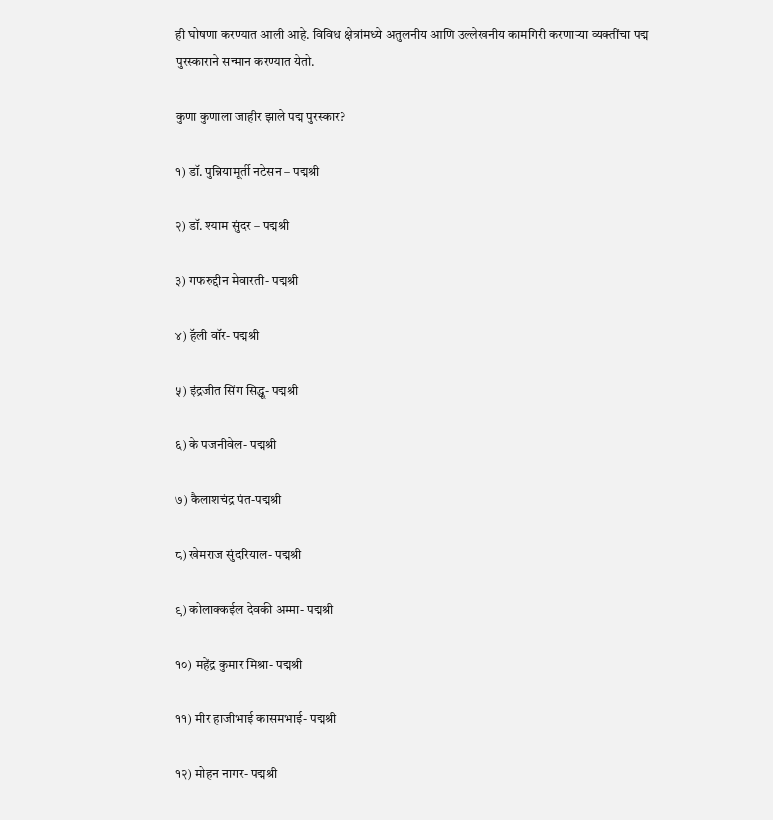ही घोषणा करण्यात आली आहे. विविध क्षेत्रांमध्ये अतुलनीय आणि उल्लेखनीय कामगिरी करणाऱ्या व्यक्तींचा पद्म पुरस्काराने सन्मान करण्यात येतो.

कुणा कुणाला जाहीर झाले पद्म पुरस्कार?

१) डॉ. पुन्नियामूर्ती नटेसन – पद्मश्री

२) डॉ. श्याम सुंदर – पद्मश्री

३) गफरुद्दीन मेवारती- पद्मश्री

४) हॅली वॉर- पद्मश्री

५) इंद्रजीत सिंग सिद्धू- पद्मश्री

६) के पजनीवेल- पद्मश्री

७) कैलाशचंद्र पंत-पद्मश्री

८) खेमराज सुंदरियाल- पद्मश्री

९) कोलाक्कईल देवकी अम्मा- पद्मश्री

१०) महेंद्र कुमार मिश्रा- पद्मश्री

११) मीर हाजीभाई कासमभाई- पद्मश्री

१२) मोहन नागर- पद्मश्री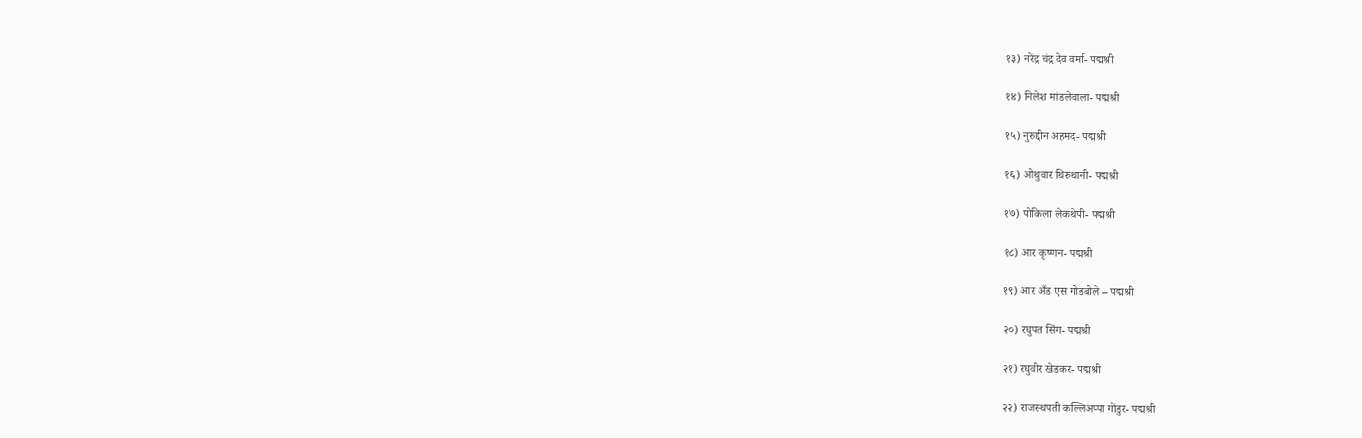१३) नरेंद्र चंद्र देव वर्मा- पद्मश्री

१४) निलेश मांडलेवाला- पद्मश्री

१५) नुरुद्दीन अहमद- पद्मश्री

१६) ओथुवार थिरुथानी- पद्मश्री

१७) पोकिला लेकथेपी- पद्मश्री

१८) आर कृष्णन- पद्मश्री

१९) आर अँड एस गोडबोले – पद्मश्री

२०) रघुपत सिंग- पद्मश्री

२१) रघुवीर खेडकर- पद्मश्री

२२) राजस्थपती कल्लिअप्पा गोंडुर- पद्मश्री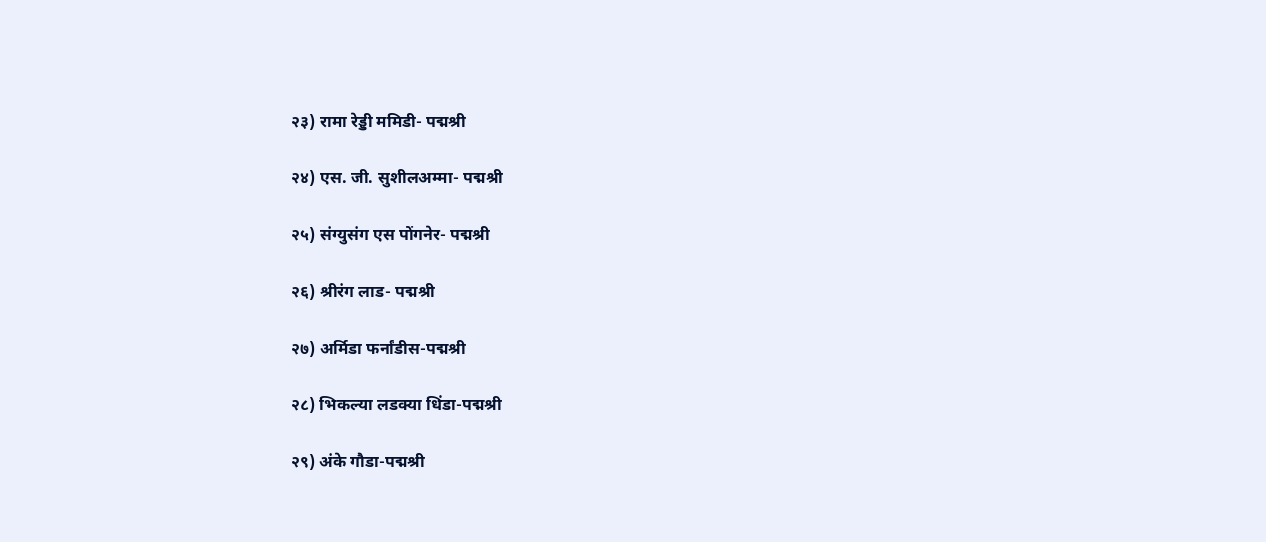२३) रामा रेड्डी ममिडी- पद्मश्री

२४) एस. जी. सुशीलअम्मा- पद्मश्री

२५) संग्युसंग एस पोंगनेर- पद्मश्री

२६) श्रीरंग लाड- पद्मश्री

२७) अर्मिडा फर्नांडीस-पद्मश्री

२८) भिकल्या लडक्या धिंडा-पद्मश्री

२९) अंके गौडा-पद्मश्री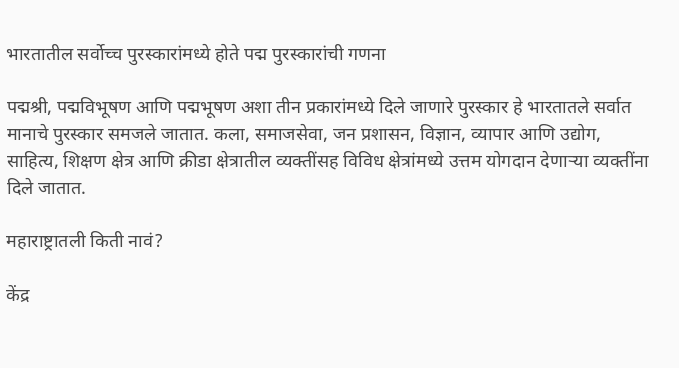भारतातील सर्वोच्च पुरस्कारांमध्ये होते पद्म पुरस्कारांची गणना

पद्मश्री, पद्मविभूषण आणि पद्मभूषण अशा तीन प्रकारांमध्ये दिले जाणारे पुरस्कार हे भारतातले सर्वात मानाचे पुरस्कार समजले जातात. कला, समाजसेवा, जन प्रशासन, विज्ञान, व्यापार आणि उद्योग, साहित्य, शिक्षण क्षेत्र आणि क्रीडा क्षेत्रातील व्यक्तींसह विविध क्षेत्रांमध्ये उत्तम योगदान देणाऱ्या व्यक्तींना दिले जातात.

महाराष्ट्रातली किती नावं?

केंद्र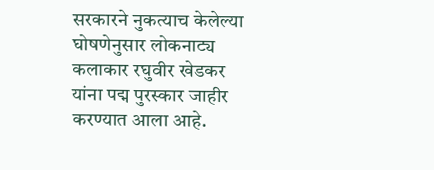सरकारने नुकत्याच केलेल्या घोषणेनुसार लोकनाट्य कलाकार रघुवीर खेडकर यांना पद्म पुरस्कार जाहीर करण्यात आला आहे.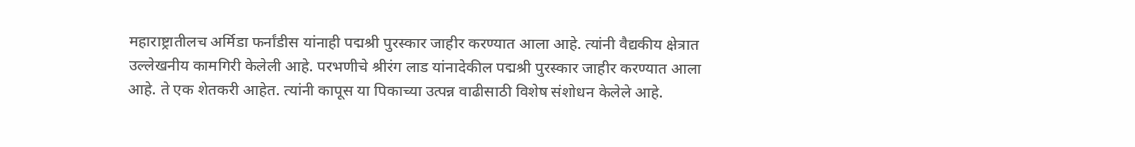महाराष्ट्रातीलच अर्मिडा फर्नांडीस यांनाही पद्मश्री पुरस्कार जाहीर करण्यात आला आहे. त्यांनी वैद्यकीय क्षेत्रात उल्लेखनीय कामगिरी केलेली आहे. परभणीचे श्रीरंग लाड यांनादेकील पद्मश्री पुरस्कार जाहीर करण्यात आला आहे. ते एक शेतकरी आहेत. त्यांनी कापूस या पिकाच्या उत्पन्न वाढीसाठी विशेष संशोधन केलेले आहे.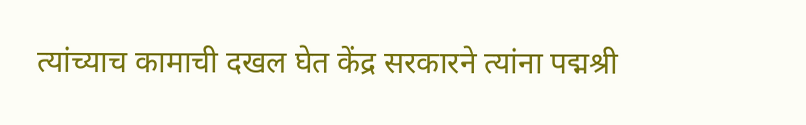त्यांच्याच कामाची दखल घेत केंद्र सरकारने त्यांना पद्मश्री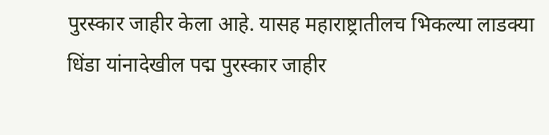पुरस्कार जाहीर केला आहे. यासह महाराष्ट्रातीलच भिकल्या लाडक्या धिंडा यांनादेखील पद्म पुरस्कार जाहीर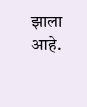झाला आहे.